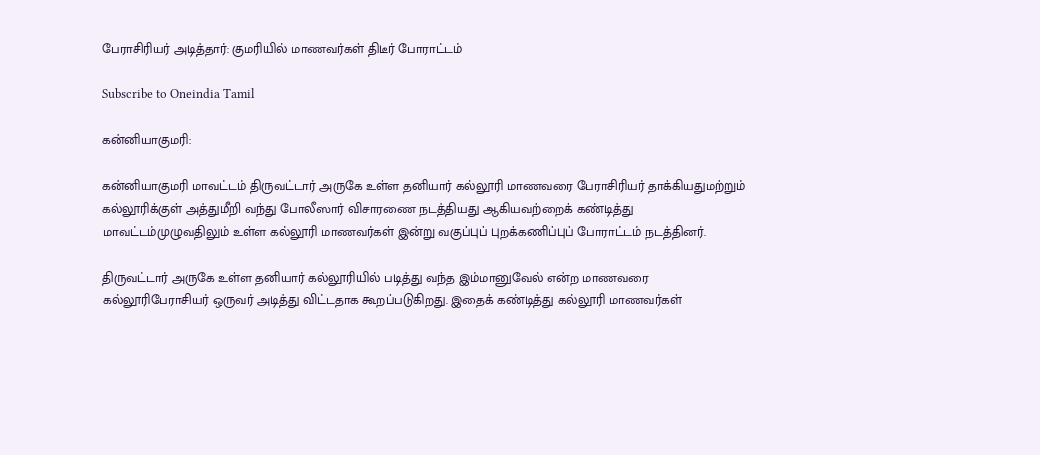பேராசிரியர் அடித்தார்: குமரியில் மாணவர்கள் திடீர் போராட்டம்

Subscribe to Oneindia Tamil

கன்னியாகுமரி:

கன்னியாகுமரி மாவட்டம் திருவட்டார் அருகே உள்ள தனியார் கல்லூரி மாணவரை பேராசிரியர் தாக்கியதுமற்றும் கல்லூரிக்குள் அத்துமீறி வந்து போலீஸார் விசாரணை நடத்தியது ஆகியவற்றைக் கண்டித்து மாவட்டம்முழுவதிலும் உள்ள கல்லூரி மாணவர்கள் இன்று வகுப்புப் புறக்கணிப்புப் போராட்டம் நடத்தினர்.

திருவட்டார் அருகே உள்ள தனியார் கல்லூரியில் படித்து வந்த இம்மானுவேல் என்ற மாணவரை கல்லூரிபேராசியர் ஒருவர் அடித்து விட்டதாக கூறப்படுகிறது. இதைக் கண்டித்து கல்லூரி மாணவர்கள்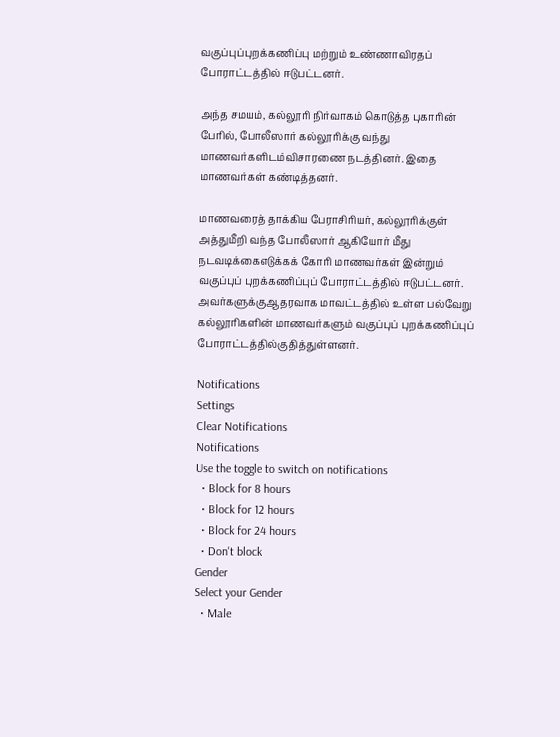வகுப்புப்புறக்கணிப்பு மற்றும் உண்ணாவிரதப் போராட்டத்தில் ஈடுபட்டனர்.

அந்த சமயம், கல்லூரி நிர்வாகம் கொடுத்த புகாரின் பேரில், போலீஸார் கல்லூரிக்கு வந்து மாணவர்களிடம்விசாரணை நடத்தினர். இதை மாணவர்கள் கண்டித்தனர்.

மாணவரைத் தாக்கிய பேராசிரியர், கல்லூரிக்குள் அத்துமீறி வந்த போலீஸார் ஆகியோர் மீது நடவடிக்கைஎடுக்கக் கோரி மாணவர்கள் இன்றும் வகுப்புப் புறக்கணிப்புப் போராட்டத்தில் ஈடுபட்டனர். அவர்களுக்குஆதரவாக மாவட்டத்தில் உள்ள பல்வேறு கல்லூரிகளின் மாணவர்களும் வகுப்புப் புறக்கணிப்புப் போராட்டத்தில்குதித்துள்ளனர்.

Notifications
Settings
Clear Notifications
Notifications
Use the toggle to switch on notifications
  • Block for 8 hours
  • Block for 12 hours
  • Block for 24 hours
  • Don't block
Gender
Select your Gender
  • Male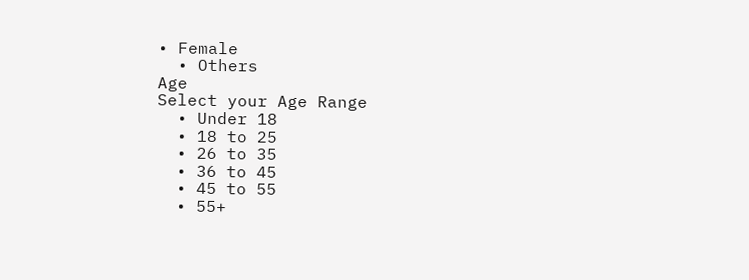• Female
  • Others
Age
Select your Age Range
  • Under 18
  • 18 to 25
  • 26 to 35
  • 36 to 45
  • 45 to 55
  • 55+